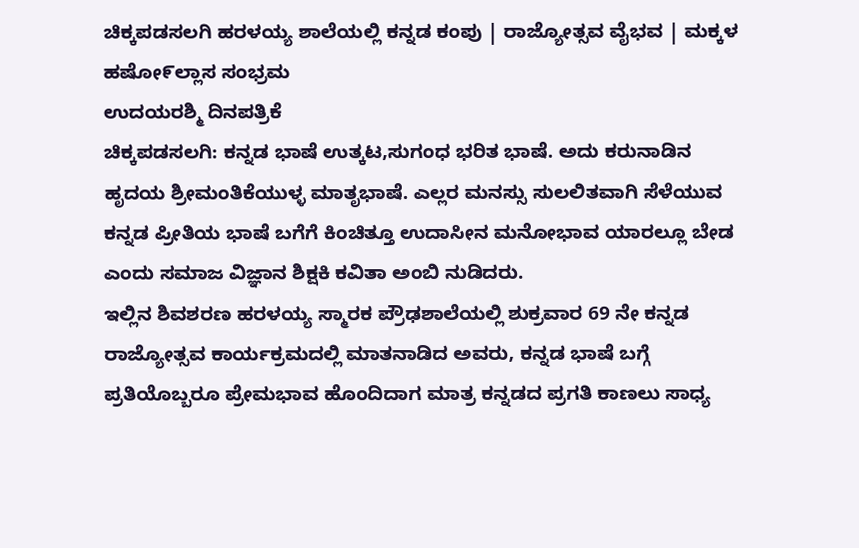ಚಿಕ್ಕಪಡಸಲಗಿ ಹರಳಯ್ಯ ಶಾಲೆಯಲ್ಲಿ ಕನ್ನಡ ಕಂಪು | ರಾಜ್ಯೋತ್ಸವ ವೈಭವ | ಮಕ್ಕಳ ಹಷೋ೯ಲ್ಲಾಸ ಸಂಭ್ರಮ
ಉದಯರಶ್ಮಿ ದಿನಪತ್ರಿಕೆ
ಚಿಕ್ಕಪಡಸಲಗಿ: ಕನ್ನಡ ಭಾಷೆ ಉತ್ಕಟ,ಸುಗಂಧ ಭರಿತ ಭಾಷೆ. ಅದು ಕರುನಾಡಿನ ಹೃದಯ ಶ್ರೀಮಂತಿಕೆಯುಳ್ಳ ಮಾತೃಭಾಷೆ. ಎಲ್ಲರ ಮನಸ್ಸು ಸುಲಲಿತವಾಗಿ ಸೆಳೆಯುವ ಕನ್ನಡ ಪ್ರೀತಿಯ ಭಾಷೆ ಬಗೆಗೆ ಕಿಂಚಿತ್ತೂ ಉದಾಸೀನ ಮನೋಭಾವ ಯಾರಲ್ಲೂ ಬೇಡ ಎಂದು ಸಮಾಜ ವಿಜ್ಞಾನ ಶಿಕ್ಷಕಿ ಕವಿತಾ ಅಂಬಿ ನುಡಿದರು.
ಇಲ್ಲಿನ ಶಿವಶರಣ ಹರಳಯ್ಯ ಸ್ಮಾರಕ ಪ್ರೌಢಶಾಲೆಯಲ್ಲಿ ಶುಕ್ರವಾರ 69 ನೇ ಕನ್ನಡ ರಾಜ್ಯೋತ್ಸವ ಕಾರ್ಯಕ್ರಮದಲ್ಲಿ ಮಾತನಾಡಿದ ಅವರು, ಕನ್ನಡ ಭಾಷೆ ಬಗ್ಗೆ ಪ್ರತಿಯೊಬ್ಬರೂ ಪ್ರೇಮಭಾವ ಹೊಂದಿದಾಗ ಮಾತ್ರ ಕನ್ನಡದ ಪ್ರಗತಿ ಕಾಣಲು ಸಾಧ್ಯ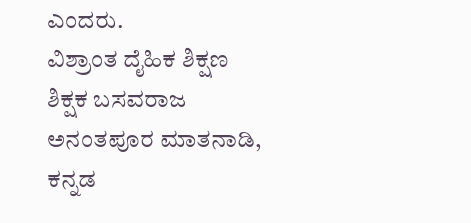ಎಂದರು.
ವಿಶ್ರಾಂತ ದೈಹಿಕ ಶಿಕ್ಷಣ ಶಿಕ್ಷಕ ಬಸವರಾಜ ಅನಂತಪೂರ ಮಾತನಾಡಿ, ಕನ್ನಡ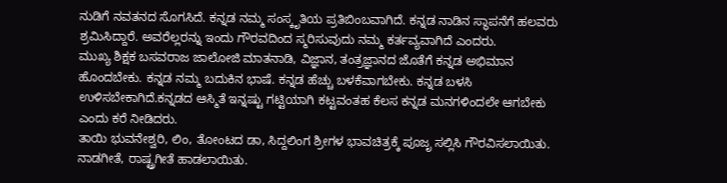ನುಡಿಗೆ ನವತನದ ಸೊಗಸಿದೆ. ಕನ್ನಡ ನಮ್ಮ ಸಂಸ್ಕೃತಿಯ ಪ್ರತಿಬಿಂಬವಾಗಿದೆ. ಕನ್ನಡ ನಾಡಿನ ಸ್ಥಾಪನೆಗೆ ಹಲವರು ಶ್ರಮಿಸಿದ್ದಾರೆ. ಅವರೆಲ್ಲರನ್ನು ಇಂದು ಗೌರವದಿಂದ ಸ್ಮರಿಸುವುದು ನಮ್ಮ ಕರ್ತವ್ಯವಾಗಿದೆ ಎಂದರು.
ಮುಖ್ಯ ಶಿಕ್ಷಕ ಬಸವರಾಜ ಜಾಲೋಜಿ ಮಾತನಾಡಿ, ವಿಜ್ಞಾನ, ತಂತ್ರಜ್ಞಾನದ ಜೊತೆಗೆ ಕನ್ನಡ ಅಭಿಮಾನ ಹೊಂದಬೇಕು. ಕನ್ನಡ ನಮ್ಮ ಬದುಕಿನ ಭಾಷೆ. ಕನ್ನಡ ಹೆಚ್ಚು ಬಳಕೆವಾಗಬೇಕು. ಕನ್ನಡ ಬಳಸಿ ಉಳಿಸಬೇಕಾಗಿದೆ.ಕನ್ನಡದ ಆಸ್ಮಿತೆ ಇನ್ನಷ್ಟು ಗಟ್ಟಿಯಾಗಿ ಕಟ್ಟವಂತಹ ಕೆಲಸ ಕನ್ನಡ ಮನಗಳಿಂದಲೇ ಆಗಬೇಕು ಎಂದು ಕರೆ ನೀಡಿದರು.
ತಾಯಿ ಭುವನೇಶ್ವರಿ, ಲಿಂ, ತೋಂಟದ ಡಾ, ಸಿದ್ದಲಿಂಗ ಶ್ರೀಗಳ ಭಾವಚಿತ್ರಕ್ಕೆ ಪೂಜೃ ಸಲ್ಲಿಸಿ ಗೌರವಿಸಲಾಯಿತು. ನಾಡಗೀತೆ, ರಾಷ್ಟ್ರಗೀತೆ ಹಾಡಲಾಯಿತು.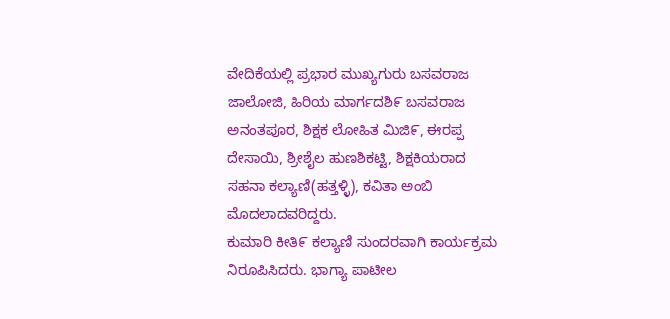ವೇದಿಕೆಯಲ್ಲಿ ಪ್ರಭಾರ ಮುಖ್ಯಗುರು ಬಸವರಾಜ ಜಾಲೋಜಿ, ಹಿರಿಯ ಮಾರ್ಗದಶಿ೯ ಬಸವರಾಜ ಅನಂತಪೂರ, ಶಿಕ್ಷಕ ಲೋಹಿತ ಮಿಜಿ೯, ಈರಪ್ಪ ದೇಸಾಯಿ, ಶ್ರೀಶೈಲ ಹುಣಶಿಕಟ್ಟಿ, ಶಿಕ್ಷಕಿಯರಾದ ಸಹನಾ ಕಲ್ಯಾಣಿ(ಹತ್ತಳ್ಳಿ), ಕವಿತಾ ಅಂಬಿ ಮೊದಲಾದವರಿದ್ದರು.
ಕುಮಾರಿ ಕೀತಿ೯ ಕಲ್ಯಾಣಿ ಸುಂದರವಾಗಿ ಕಾರ್ಯಕ್ರಮ ನಿರೂಪಿಸಿದರು. ಭಾಗ್ಯಾ ಪಾಟೀಲ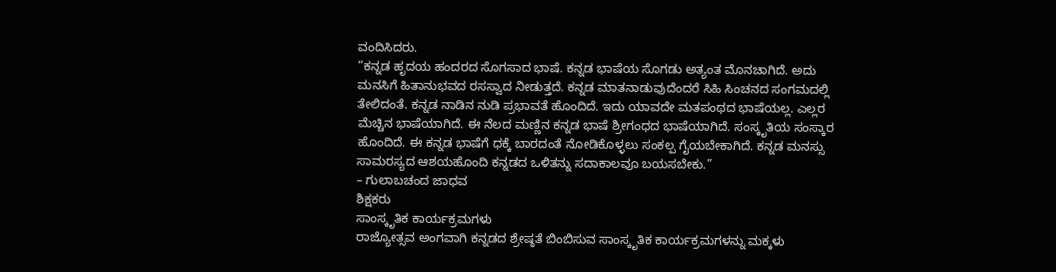ವಂದಿಸಿದರು.
“ಕನ್ನಡ ಹೃದಯ ಹಂದರದ ಸೊಗಸಾದ ಭಾಷೆ. ಕನ್ನಡ ಭಾಷೆಯ ಸೊಗಡು ಅತ್ಯಂತ ಮೊನಚಾಗಿದೆ. ಅದು ಮನಸಿಗೆ ಹಿತಾನುಭವದ ರಸಸ್ವಾದ ನೀಡುತ್ತದೆ. ಕನ್ನಡ ಮಾತನಾಡುವುದೆಂದರೆ ಸಿಹಿ ಸಿಂಚನದ ಸಂಗಮದಲ್ಲಿ ತೇಲಿದಂತೆ. ಕನ್ನಡ ನಾಡಿನ ನುಡಿ ಪ್ರಭಾವತೆ ಹೊಂದಿದೆ. ಇದು ಯಾವದೇ ಮತಪಂಥದ ಭಾಷೆಯಲ್ಲ. ಎಲ್ಲರ ಮೆಚ್ಚಿನ ಭಾಷೆಯಾಗಿದೆ. ಈ ನೆಲದ ಮಣ್ಣಿನ ಕನ್ನಡ ಭಾಷೆ ಶ್ರೀಗಂಧದ ಭಾಷೆಯಾಗಿದೆ. ಸಂಸ್ಕೃತಿಯ ಸಂಸ್ಕಾರ ಹೊಂದಿದೆ. ಈ ಕನ್ನಡ ಭಾಷೆಗೆ ಧಕ್ಕೆ ಬಾರದಂತೆ ನೋಡಿಕೊಳ್ಳಲು ಸಂಕಲ್ಪ ಗೈಯಬೇಕಾಗಿದೆ. ಕನ್ನಡ ಮನಸ್ಸು ಸಾಮರಸ್ಯದ ಆಶಯಹೊಂದಿ ಕನ್ನಡದ ಒಳಿತನ್ನು ಸದಾಕಾಲವೂ ಬಯಸಬೇಕು.”
– ಗುಲಾಬಚಂದ ಜಾಧವ
ಶಿಕ್ಷಕರು
ಸಾಂಸ್ಕೃತಿಕ ಕಾರ್ಯಕ್ರಮಗಳು
ರಾಜ್ಯೋತ್ಸವ ಅಂಗವಾಗಿ ಕನ್ನಡದ ಶ್ರೇಷ್ಠತೆ ಬಿಂಬಿಸುವ ಸಾಂಸ್ಕೃತಿಕ ಕಾರ್ಯಕ್ರಮಗಳನ್ನು ಮಕ್ಕಳು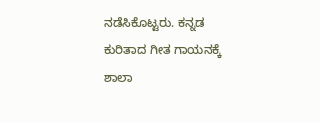ನಡೆಸಿಕೊಟ್ಟರು. ಕನ್ನಡ ಕುರಿತಾದ ಗೀತ ಗಾಯನಕ್ಕೆ ಶಾಲಾ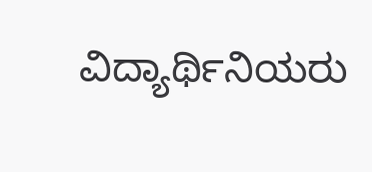ವಿದ್ಯಾರ್ಥಿನಿಯರು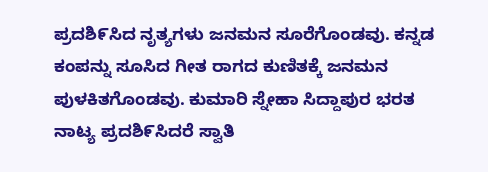ಪ್ರದಶಿ೯ಸಿದ ನೃತ್ಯಗಳು ಜನಮನ ಸೂರೆಗೊಂಡವು. ಕನ್ನಡ ಕಂಪನ್ನು ಸೂಸಿದ ಗೀತ ರಾಗದ ಕುಣಿತಕ್ಕೆ ಜನಮನ ಪುಳಕಿತಗೊಂಡವು. ಕುಮಾರಿ ಸ್ನೇಹಾ ಸಿದ್ದಾಪುರ ಭರತ ನಾಟ್ಯ ಪ್ರದಶಿ೯ಸಿದರೆ ಸ್ವಾತಿ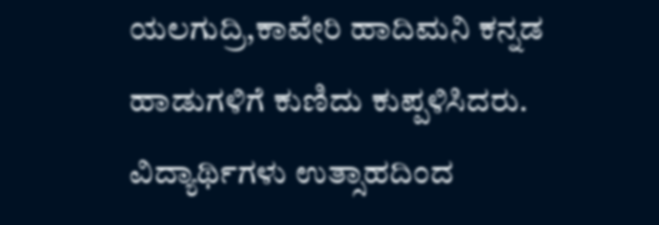ಯಲಗುದ್ರಿ,ಕಾವೇರಿ ಹಾದಿಮನಿ ಕನ್ನಡ ಹಾಡುಗಳಿಗೆ ಕುಣಿದು ಕುಪ್ಪಳಿಸಿದರು. ವಿದ್ಯಾರ್ಥಿಗಳು ಉತ್ಸಾಹದಿಂದ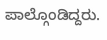ಪಾಲ್ಗೊಂಡಿದ್ದರು.